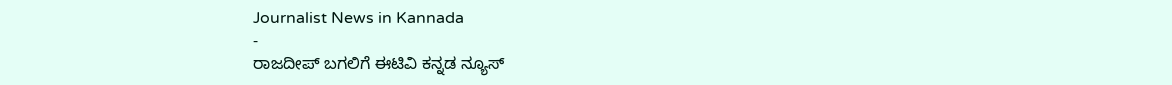Journalist News in Kannada
-
ರಾಜದೀಪ್ ಬಗಲಿಗೆ ಈಟಿವಿ ಕನ್ನಡ ನ್ಯೂಸ್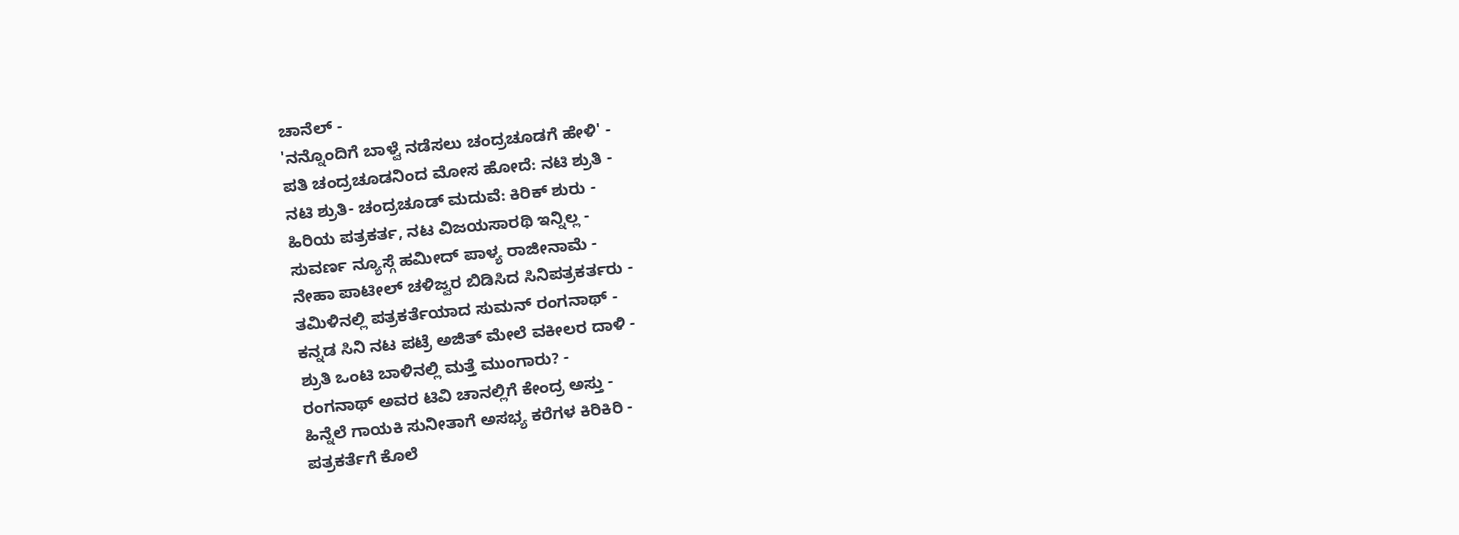ಚಾನೆಲ್ -
'ನನ್ನೊಂದಿಗೆ ಬಾಳ್ವೆ ನಡೆಸಲು ಚಂದ್ರಚೂಡಗೆ ಹೇಳಿ' -
ಪತಿ ಚಂದ್ರಚೂಡನಿಂದ ಮೋಸ ಹೋದೆ: ನಟಿ ಶ್ರುತಿ -
ನಟಿ ಶ್ರುತಿ- ಚಂದ್ರಚೂಡ್ ಮದುವೆ: ಕಿರಿಕ್ ಶುರು -
ಹಿರಿಯ ಪತ್ರಕರ್ತ, ನಟ ವಿಜಯಸಾರಥಿ ಇನ್ನಿಲ್ಲ -
ಸುವರ್ಣ ನ್ಯೂಸ್ಗೆ ಹಮೀದ್ ಪಾಳ್ಯ ರಾಜೀನಾಮೆ -
ನೇಹಾ ಪಾಟೀಲ್ ಚಳಿಜ್ವರ ಬಿಡಿಸಿದ ಸಿನಿಪತ್ರಕರ್ತರು -
ತಮಿಳಿನಲ್ಲಿ ಪತ್ರಕರ್ತೆಯಾದ ಸುಮನ್ ರಂಗನಾಥ್ -
ಕನ್ನಡ ಸಿನಿ ನಟ ಪಟ್ರೆ ಅಜಿತ್ ಮೇಲೆ ವಕೀಲರ ದಾಳಿ -
ಶ್ರುತಿ ಒಂಟಿ ಬಾಳಿನಲ್ಲಿ ಮತ್ತೆ ಮುಂಗಾರು? -
ರಂಗನಾಥ್ ಅವರ ಟಿವಿ ಚಾನಲ್ಲಿಗೆ ಕೇಂದ್ರ ಅಸ್ತು -
ಹಿನ್ನೆಲೆ ಗಾಯಕಿ ಸುನೀತಾಗೆ ಅಸಭ್ಯ ಕರೆಗಳ ಕಿರಿಕಿರಿ -
ಪತ್ರಕರ್ತೆಗೆ ಕೊಲೆ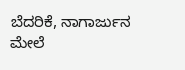ಬೆದರಿಕೆ, ನಾಗಾರ್ಜುನ ಮೇಲೆ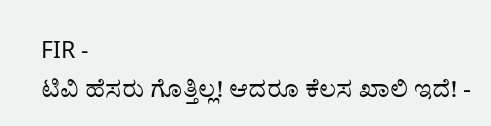FIR -
ಟಿವಿ ಹೆಸರು ಗೊತ್ತಿಲ್ಲ! ಆದರೂ ಕೆಲಸ ಖಾಲಿ ಇದೆ! -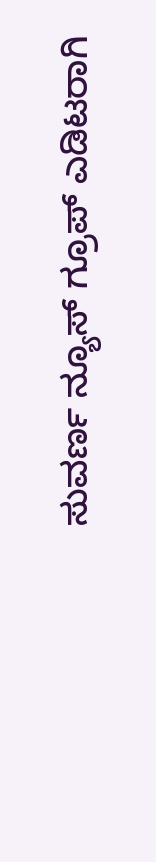ಸುವರ್ಣ ನ್ಯೂಸ್ ಗ್ರೂಪ್ ಎಡಿಟರಾಗಿ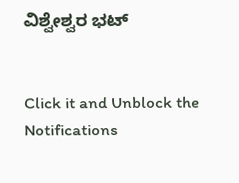ವಿಶ್ವೇಶ್ವರ ಭಟ್


Click it and Unblock the Notifications